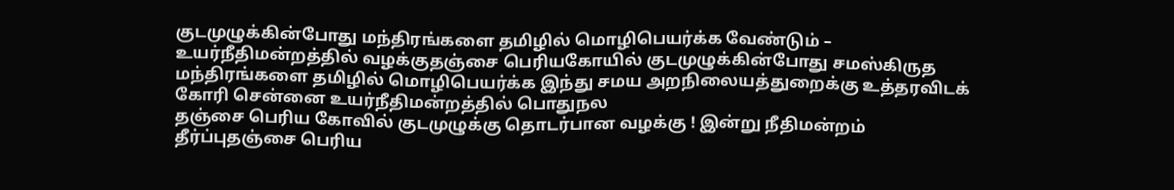குடமுழுக்கின்போது மந்திரங்களை தமிழில் மொழிபெயர்க்க வேண்டும் – உயர்நீதிமன்றத்தில் வழக்குதஞ்சை பெரியகோயில் குடமுழுக்கின்போது சமஸ்கிருத மந்திரங்களை தமிழில் மொழிபெயர்க்க இந்து சமய அறநிலையத்துறைக்கு உத்தரவிடக் கோரி சென்னை உயர்நீதிமன்றத்தில் பொதுநல
தஞ்சை பெரிய கோவில் குடமுழுக்கு தொடர்பான வழக்கு ! இன்று நீதிமன்றம் தீர்ப்புதஞ்சை பெரிய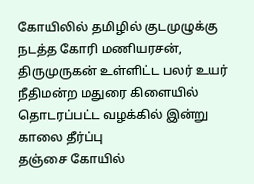கோயிலில் தமிழில் குடமுழுக்கு நடத்த கோரி மணியரசன், திருமுருகன் உள்ளிட்ட பலர் உயர் நீதிமன்ற மதுரை கிளையில் தொடரப்பட்ட வழக்கில் இன்று காலை தீர்ப்பு
தஞ்சை கோயில்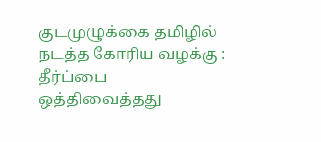குடமுழுக்கை தமிழில் நடத்த கோரிய வழக்கு : தீர்ப்பை ஒத்திவைத்தது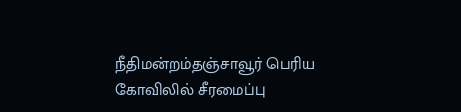நீதிமன்றம்தஞ்சாவூர் பெரிய கோவிலில் சீரமைப்பு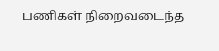பணிகள் நிறைவடைந்த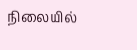நிலையில்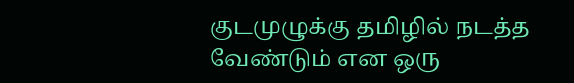குடமுழுக்கு தமிழில் நடத்த வேண்டும் என ஒரு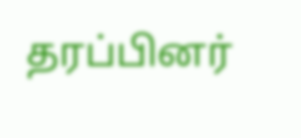தரப்பினர்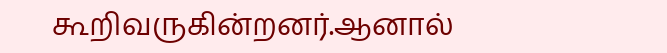கூறிவருகின்றனர்.ஆனால்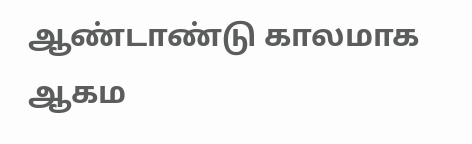ஆண்டாண்டு காலமாக ஆகம